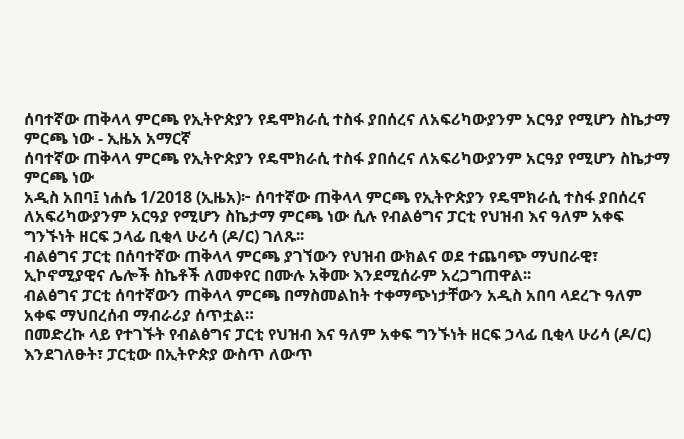ሰባተኛው ጠቅላላ ምርጫ የኢትዮጵያን የዴሞክራሲ ተስፋ ያበሰረና ለአፍሪካውያንም አርዓያ የሚሆን ስኬታማ ምርጫ ነው - ኢዜአ አማርኛ
ሰባተኛው ጠቅላላ ምርጫ የኢትዮጵያን የዴሞክራሲ ተስፋ ያበሰረና ለአፍሪካውያንም አርዓያ የሚሆን ስኬታማ ምርጫ ነው
አዲስ አበባ፤ ነሐሴ 1/2018 (ኢዜአ)፦ ሰባተኛው ጠቅላላ ምርጫ የኢትዮጵያን የዴሞክራሲ ተስፋ ያበሰረና ለአፍሪካውያንም አርዓያ የሚሆን ስኬታማ ምርጫ ነው ሲሉ የብልፅግና ፓርቲ የህዝብ እና ዓለም አቀፍ ግንኙነት ዘርፍ ኃላፊ ቢቂላ ሁሪሳ (ዶ/ር) ገለጹ፡፡
ብልፅግና ፓርቲ በሰባተኛው ጠቅላላ ምርጫ ያገኘውን የህዝብ ውክልና ወደ ተጨባጭ ማህበራዊ፣ ኢኮኖሚያዊና ሌሎች ስኬቶች ለመቀየር በሙሉ አቅሙ እንደሚሰራም አረጋግጠዋል፡፡
ብልፅግና ፓርቲ ሰባተኛውን ጠቅላላ ምርጫ በማስመልከት ተቀማጭነታቸውን አዲስ አበባ ላደረጉ ዓለም አቀፍ ማህበረሰብ ማብራሪያ ሰጥቷል።
በመድረኩ ላይ የተገኙት የብልፅግና ፓርቲ የህዝብ እና ዓለም አቀፍ ግንኙነት ዘርፍ ኃላፊ ቢቂላ ሁሪሳ (ዶ/ር) እንደገለፁት፣ ፓርቲው በኢትዮጵያ ውስጥ ለውጥ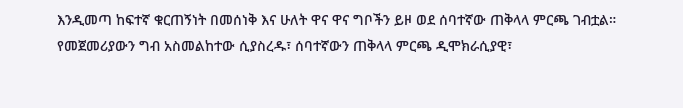እንዲመጣ ከፍተኛ ቁርጠኝነት በመሰነቅ እና ሁለት ዋና ዋና ግቦችን ይዞ ወደ ሰባተኛው ጠቅላላ ምርጫ ገብቷል።
የመጀመሪያውን ግብ አስመልከተው ሲያስረዱ፣ ሰባተኛውን ጠቅላላ ምርጫ ዲሞክራሲያዊ፣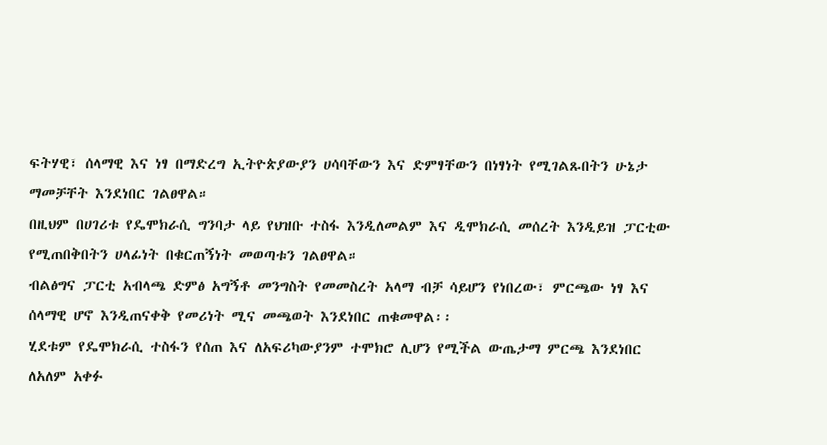ፍትሃዊ፣ ሰላማዊ እና ነፃ በማድረግ ኢትዮጵያውያን ሀሳባቸውን እና ድምፃቸውን በነፃነት የሚገልጹበትን ሁኔታ ማመቻቸት እንደነበር ገልፀዋል።
በዚህም በሀገሪቱ የዴሞክራሲ ግንባታ ላይ የህዝቡ ተስፋ እንዲለመልም እና ዲሞክራሲ መሰረት እንዲይዝ ፓርቲው የሚጠበቅበትን ሀላፊነት በቁርጠኝነት መወጣቱን ገልፀዋል።
ብልፅግና ፓርቲ አብላጫ ድምፅ አግኝቶ መንግስት የመመስረት አላማ ብቻ ሳይሆን የነበረው፣ ምርጫው ነፃ እና ሰላማዊ ሆኖ እንዲጠናቀቅ የመሪነት ሚና መጫወት እንደነበር ጠቁመዋል፡፡
ሂደቱም የዴሞክራሲ ተስፋን የሰጠ እና ለአፍሪካውያንም ተሞክሮ ሊሆን የሚችል ውጤታማ ምርጫ እንደነበር ለአለም አቀፉ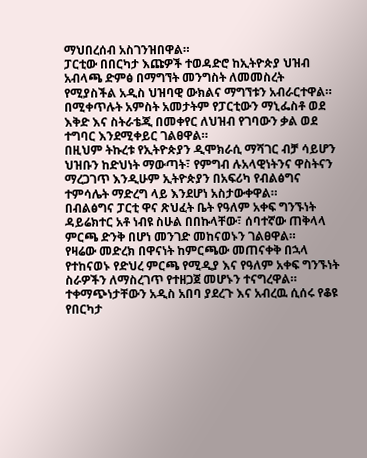ማህበረሰብ አስገንዝበዋል።
ፓርቲው በበርካታ እጩዎች ተወዳድሮ ከኢትዮጵያ ህዝብ አብላጫ ድምፅ በማግኘት መንግስት ለመመስረት የሚያስችል አዲስ ህዝባዊ ውክልና ማግኘቱን አብራርተዋል።
በሚቀጥሉት አምስት አመታትም የፓርቲውን ማኒፌስቶ ወደ እቅድ እና ስትራቴጂ በመቀየር ለህዝብ የገባውን ቃል ወደ ተግባር እንደሚቀይር ገልፀዋል።
በዚህም ትኩረቱ የኢትዮጵያን ዲሞክራሲ ማሻገር ብቻ ሳይሆን ህዝቡን ከድህነት ማውጣት፣ የምግብ ሉአላዊነትንና ዋስትናን ማረጋገጥ እንዲሁም ኢትዮጵያን በአፍሪካ የብልፅግና ተምሳሌት ማድረግ ላይ እንደሆነ አስታውቀዋል።
በብልፅግና ፓርቲ ዋና ጽህፈት ቤት የዓለም አቀፍ ግንኙነት ዳይሬክተር አቶ ነብዩ ስሁል በበኩላቸው፣ ሰባተኛው ጠቅላላ ምርጫ ድንቅ በሆነ መንገድ መከናወኑን ገልፀዋል።
የዛሬው መድረክ በዋናነት ከምርጫው መጠናቀቅ በኋላ የተከናወኑ የድህረ ምርጫ የሚዲያ እና የዓለም አቀፍ ግንኙነት ስራዎችን ለማስረገጥ የተዘጋጀ መሆኑን ተናግረዋል።
ተቀማጭነታቸውን አዲስ አበባ ያደረጉ እና አብረዉ ሲሰሩ የቆዩ የበርካታ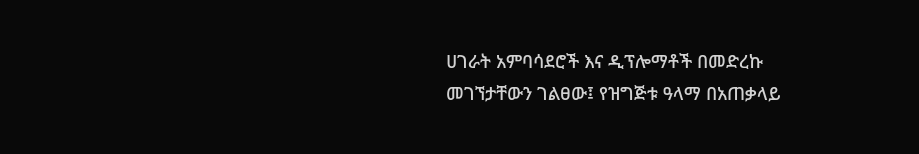ሀገራት አምባሳደሮች እና ዲፕሎማቶች በመድረኩ መገኘታቸውን ገልፀው፤ የዝግጅቱ ዓላማ በአጠቃላይ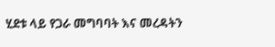ሂደቱ ላይ የጋራ መግባባት እና መረዳትን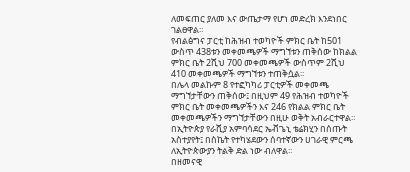ለመፍጠር ያለመ እና ውጤታማ የሆነ መድረክ እንደነበር ገልፀዋል።
የብልፅግና ፓርቲ ከሕዝብ ተወካዮች ምክር ቤት ከ501 ውስጥ 438ቱን መቀመጫዎች ማግኘቱን ጠቅሰው ከክልል ምክር ቤት 2ሺህ 700 መቀመጫዎች ውስጥም 2ሺህ 410 መቀመጫዎች ማግኘቱን ተጠቅሷል፡፡
በሌላ መልኩም 8 የተፎካካሪ ፓርቲዎች መቀመጫ ማግኘታቸውን ጠቅሰው፤ በዚህም 49 የሕዝብ ተወካዮች ምክር ቤት መቀመጫዎችን እና 246 የክልል ምክር ቤት መቀመጫዎችን ማግኘታቸውን በዚሁ ወቅት አብራርተዋል።
በኢትዮጵያ የራሺያ አምባሳደር ኤቭጌኒ ቴሬክሂን በሰጡት አስተያየት፤ በስኬት የተካሄደውን ሰባተኛውን ሀገራዊ ምርጫ ለኢትዮጵውያን ትልቅ ድል ነው ብለዋል፡፡
በዘመናዊ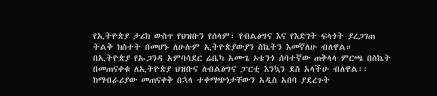የኢትዮጵያ ታሪክ ውስጥ የህዝቡን የሰላም፣ የብልፅግና እና የእድገት ፍላጎት ያረጋገጠ ትልቅ ክስተት በመሆኑ ለሁሉም ኢትዮጵያውያን ስኬትን እመኛለሁ ብለዋል።
በኢትዮጵያ የኡጋንዳ አምባሳደር ሬቤካ አሙጌ ኦቴንጎ ሰባተኛው ጠቅላላ ምርጫ በስኬት በመጠናቀቁ ለኢትዮጵያ ህዝቡና ለብልፅግና ፓርቲ እንኳን ደስ አላችሁ ብለዋል፡፡
ከማብራሪያው መጠናቀቅ በኋላ ተቀማጭነታቸውን አዲስ አበባ ያደረጉት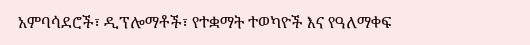አምባሳደሮች፣ ዲፕሎማቶች፣ የተቋማት ተወካዮች እና የዓለማቀፍ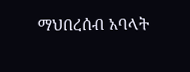ማህበረሰብ አባላት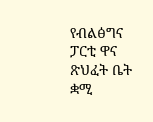የብልፅግና ፓርቲ ዋና ጽህፈት ቤት ቋሚ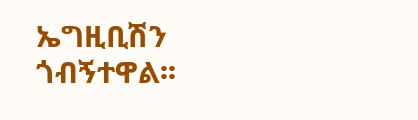ኤግዚቢሽን ጎብኝተዋል፡፡